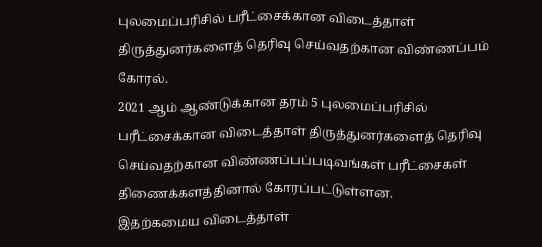புலமைப்பரிசில் பரீட்சைக்கான விடைத்தாள் திருத்துனர்களைத் தெரிவு செய்வதற்கான விண்ணப்பம் கோரல்.
2021 ஆம் ஆண்டுக்கான தரம் 5 புலமைப்பரிசில் பரீட்சைக்கான விடைத்தாள் திருத்துனர்களைத் தெரிவு செய்வதற்கான விண்ணப்பப்படிவங்கள் பரீட்சைகள் திணைக்களத்தினால் கோரப்பட்டுள்ளன.
இதற்கமைய விடைத்தாள்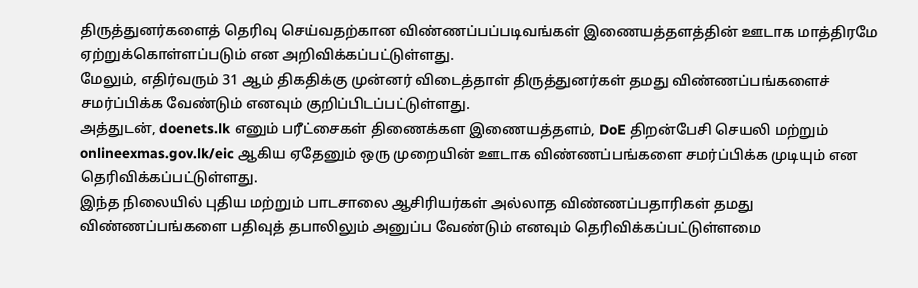திருத்துனர்களைத் தெரிவு செய்வதற்கான விண்ணப்பப்படிவங்கள் இணையத்தளத்தின் ஊடாக மாத்திரமே ஏற்றுக்கொள்ளப்படும் என அறிவிக்கப்பட்டுள்ளது.
மேலும், எதிர்வரும் 31 ஆம் திகதிக்கு முன்னர் விடைத்தாள் திருத்துனர்கள் தமது விண்ணப்பங்களைச் சமர்ப்பிக்க வேண்டும் எனவும் குறிப்பிடப்பட்டுள்ளது.
அத்துடன், doenets.lk எனும் பரீட்சைகள் திணைக்கள இணையத்தளம், DoE திறன்பேசி செயலி மற்றும் onlineexmas.gov.lk/eic ஆகிய ஏதேனும் ஒரு முறையின் ஊடாக விண்ணப்பங்களை சமர்ப்பிக்க முடியும் என தெரிவிக்கப்பட்டுள்ளது.
இந்த நிலையில் புதிய மற்றும் பாடசாலை ஆசிரியர்கள் அல்லாத விண்ணப்பதாரிகள் தமது விண்ணப்பங்களை பதிவுத் தபாலிலும் அனுப்ப வேண்டும் எனவும் தெரிவிக்கப்பட்டுள்ளமை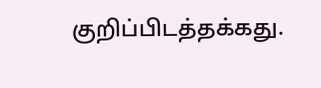குறிப்பிடத்தக்கது.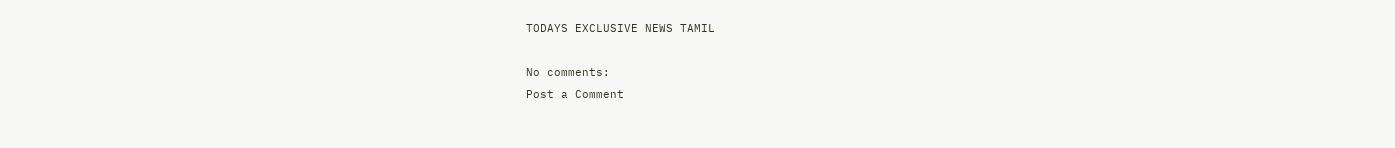TODAYS EXCLUSIVE NEWS TAMIL

No comments:
Post a Comment